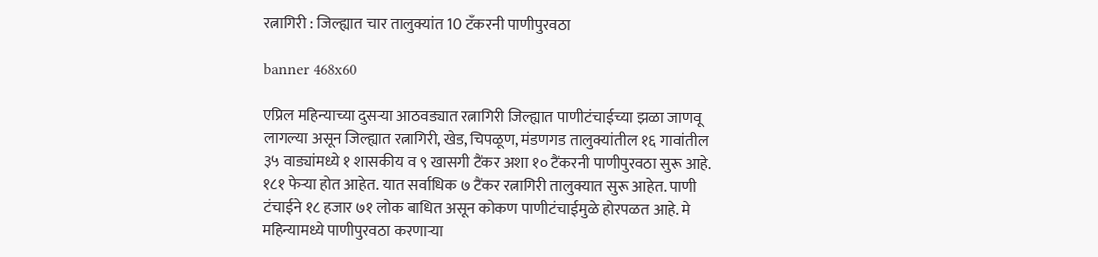रत्नागिरी : जिल्ह्यात चार तालुक्यांत 10 टँकरनी पाणीपुरवठा

banner 468x60

एप्रिल महिन्याच्या दुसऱ्या आठवड्यात रत्नागिरी जिल्ह्यात पाणीटंचाईच्या झळा जाणवू लागल्या असून जिल्ह्यात रत्नागिरी, खेड, चिपळूण, मंडणगड तालुक्यांतील १६ गावांतील ३५ वाड्यांमध्ये १ शासकीय व ९ खासगी टैंकर अशा १० टैंकरनी पाणीपुरवठा सुरू आहे. १८१ फेऱ्या होत आहेत. यात सर्वाधिक ७ टैंकर रत्नागिरी तालुक्यात सुरू आहेत. पाणी टंचाईने १८ हजार ७१ लोक बाधित असून कोकण पाणीटंचाईमुळे होरपळत आहे. मे महिन्यामध्ये पाणीपुरवठा करणाऱ्या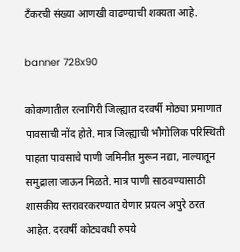टँकरची संख्या आणखी वाढण्याची शक्यता आहे.

banner 728x90

कोकणातील रत्नागिरी जिल्ह्यात दरवर्षी मोठ्या प्रमाणात पावसाची नोंद होते. मात्र जिल्ह्याची भौगोलिक परिस्थिती पाहता पावसाचे पाणी जमिनीत मुरून नद्या, नाल्यातून समुद्राला जाऊन मिळते. मात्र पाणी साठवण्यासाठी शासकीय स्तरावरकरण्यात येणार प्रयत्न अपुरे ठरत आहेत. दरवर्षी कोट्यवधी रुपये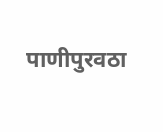पाणीपुरवठा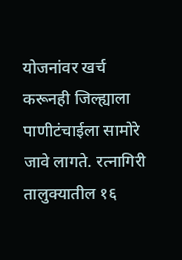योजनांवर खर्च करूनही जिल्ह्याला पाणीटंचाईला सामोरे जावे लागते. रत्नागिरी तालुक्यातील १६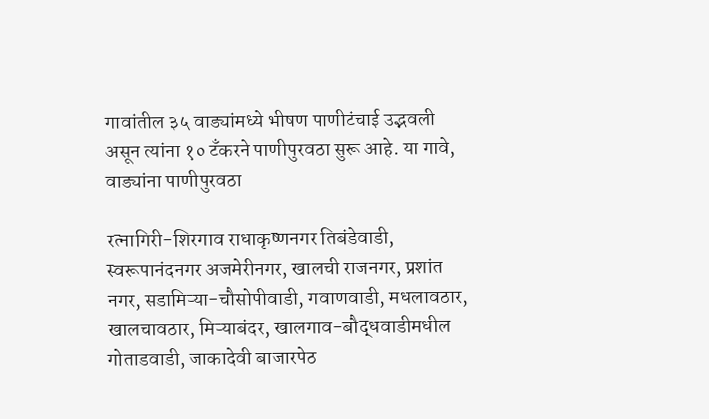गावांतील ३५ वाड्यांमध्ये भीषण पाणीटंचाई उद्भवली असून त्यांना १० टँकरने पाणीपुरवठा सुरू आहे. या गावे, वाड्यांना पाणीपुरवठा

रत्नागिरी-शिरगाव राधाकृष्णनगर तिबंडेवाडी, स्वरूपानंदनगर अजमेरीनगर, खालची राजनगर, प्रशांत नगर, सडामिऱ्या-चौसोपीवाडी, गवाणवाडी, मधलावठार, खालचावठार, मिऱ्याबंदर, खालगाव-बौद्धवाडीमधील गोताडवाडी, जाकादेवी बाजारपेठ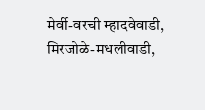मेर्वी-वरची म्हादवेवाडी, मिरजोळे-मधलीवाडी,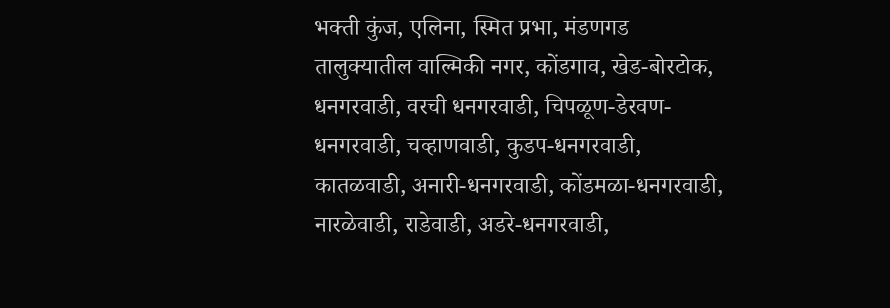भक्ती कुंज, एलिना, स्मित प्रभा, मंडणगड तालुक्यातील वाल्मिकी नगर, कोंडगाव, खेड-बोरटोक, धनगरवाडी, वरची धनगरवाडी, चिपळूण-डेरवण-धनगरवाडी, चव्हाणवाडी, कुडप-धनगरवाडी, कातळवाडी, अनारी-धनगरवाडी, कोंडमळा-धनगरवाडी, नारळेवाडी, राडेवाडी, अडरे-धनगरवाडी,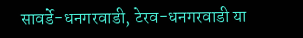सावर्डे-धनगरवाडी, टेरव-धनगरवाडी या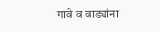गावे व वाड्यांना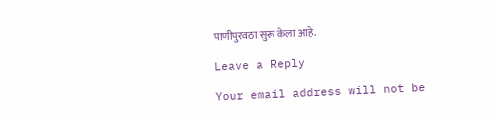पाणीपुरवठा सुरू केला आहे.

Leave a Reply

Your email address will not be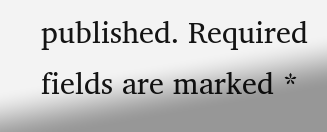published. Required fields are marked *